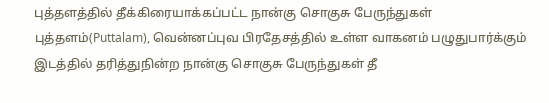புத்தளத்தில் தீக்கிரையாக்கப்பட்ட நான்கு சொகுசு பேருந்துகள்
புத்தளம்(Puttalam), வென்னப்புவ பிரதேசத்தில் உள்ள வாகனம் பழுதுபார்க்கும் இடத்தில் தரித்துநின்ற நான்கு சொகுசு பேருந்துகள் தீ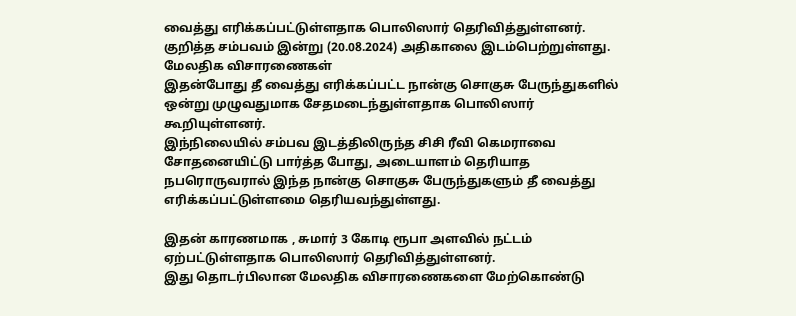வைத்து எரிக்கப்பட்டுள்ளதாக பொலிஸார் தெரிவித்துள்ளனர்.
குறித்த சம்பவம் இன்று (20.08.2024) அதிகாலை இடம்பெற்றுள்ளது.
மேலதிக விசாரணைகள்
இதன்போது தீ வைத்து எரிக்கப்பட்ட நான்கு சொகுசு பேருந்துகளில் ஒன்று முழுவதுமாக சேதமடைந்துள்ளதாக பொலிஸார் கூறியுள்ளனர்.
இந்நிலையில் சம்பவ இடத்திலிருந்த சிசி ரீவி கெமராவை சோதனையிட்டு பார்த்த போது, அடையாளம் தெரியாத நபரொருவரால் இந்த நான்கு சொகுசு பேருந்துகளும் தீ வைத்து எரிக்கப்பட்டுள்ளமை தெரியவந்துள்ளது.

இதன் காரணமாக , சுமார் 3 கோடி ரூபா அளவில் நட்டம் ஏற்பட்டுள்ளதாக பொலிஸார் தெரிவித்துள்ளனர்.
இது தொடர்பிலான மேலதிக விசாரணைகளை மேற்கொண்டு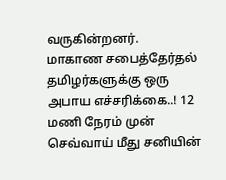வருகின்றனர்.
மாகாண சபைத்தேர்தல் தமிழர்களுக்கு ஒரு அபாய எச்சரிக்கை..! 12 மணி நேரம் முன்
செவ்வாய் மீது சனியின்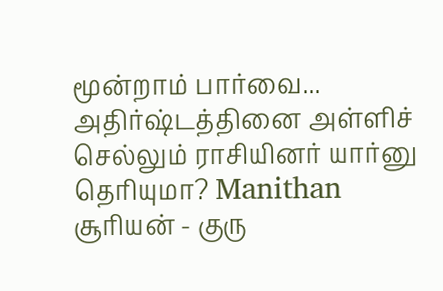மூன்றாம் பார்வை... அதிர்ஷ்டத்தினை அள்ளிச் செல்லும் ராசியினர் யார்னு தெரியுமா? Manithan
சூரியன் - குரு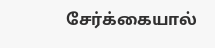சேர்க்கையால்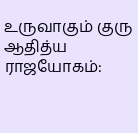உருவாகும் குரு ஆதித்ய ராஜயோகம்: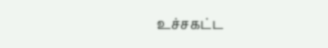உச்சகட்ட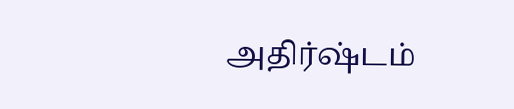அதிர்ஷ்டம்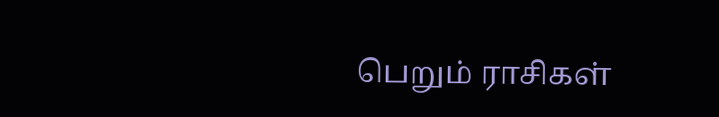பெறும் ராசிகள்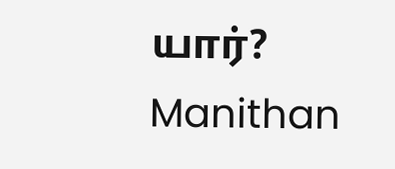யார்? Manithan